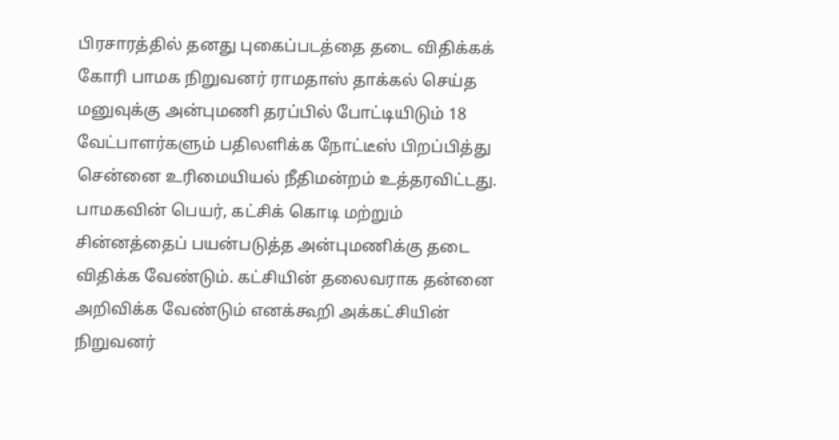பிரசாரத்தில் தனது புகைப்படத்தை தடை விதிக்கக் கோரி பாமக நிறுவனர் ராமதாஸ் தாக்கல் செய்த மனுவுக்கு அன்புமணி தரப்பில் போட்டியிடும் 18 வேட்பாளர்களும் பதிலளிக்க நோட்டீஸ் பிறப்பித்து சென்னை உரிமையியல் நீதிமன்றம் உத்தரவிட்டது.
பாமகவின் பெயர், கட்சிக் கொடி மற்றும் சின்னத்தைப் பயன்படுத்த அன்புமணிக்கு தடை விதிக்க வேண்டும். கட்சியின் தலைவராக தன்னை அறிவிக்க வேண்டும் எனக்கூறி அக்கட்சியின் நிறுவனர்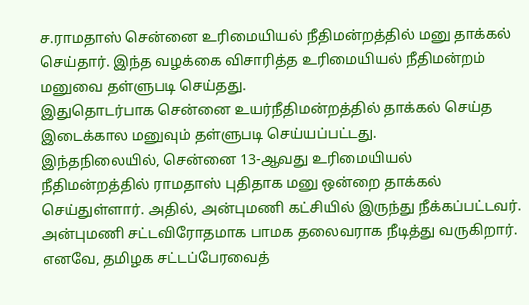ச.ராமதாஸ் சென்னை உரிமையியல் நீதிமன்றத்தில் மனு தாக்கல் செய்தார். இந்த வழக்கை விசாரித்த உரிமையியல் நீதிமன்றம் மனுவை தள்ளுபடி செய்தது.
இதுதொடர்பாக சென்னை உயர்நீதிமன்றத்தில் தாக்கல் செய்த இடைக்கால மனுவும் தள்ளுபடி செய்யப்பட்டது.
இந்தநிலையில், சென்னை 13-ஆவது உரிமையியல் நீதிமன்றத்தில் ராமதாஸ் புதிதாக மனு ஒன்றை தாக்கல் செய்துள்ளார். அதில், அன்புமணி கட்சியில் இருந்து நீக்கப்பட்டவர். அன்புமணி சட்டவிரோதமாக பாமக தலைவராக நீடித்து வருகிறார். எனவே, தமிழக சட்டப்பேரவைத்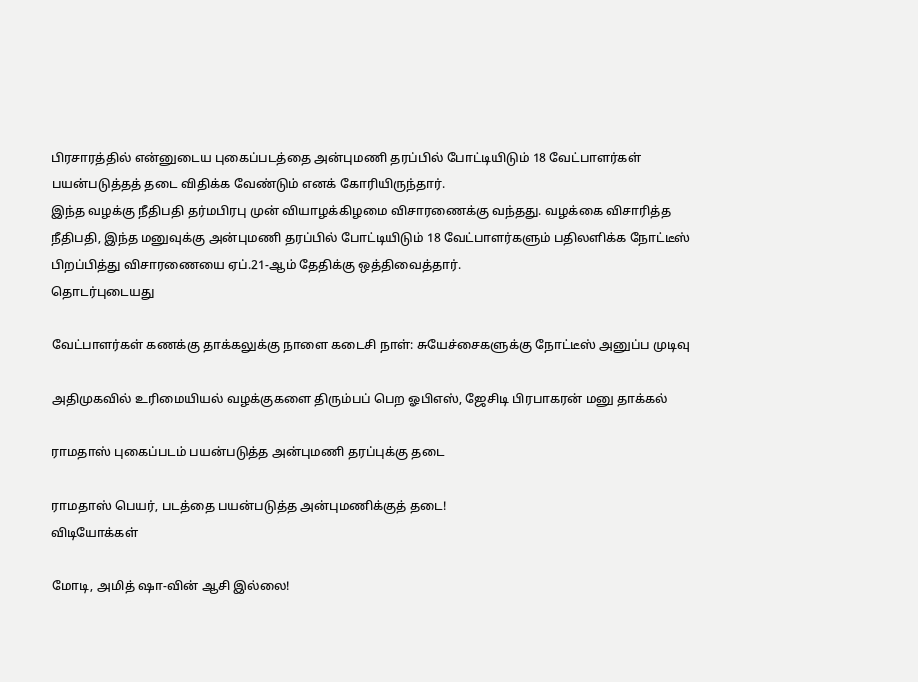பிரசாரத்தில் என்னுடைய புகைப்படத்தை அன்புமணி தரப்பில் போட்டியிடும் 18 வேட்பாளர்கள் பயன்படுத்தத் தடை விதிக்க வேண்டும் எனக் கோரியிருந்தார்.
இந்த வழக்கு நீதிபதி தர்மபிரபு முன் வியாழக்கிழமை விசாரணைக்கு வந்தது. வழக்கை விசாரித்த நீதிபதி, இந்த மனுவுக்கு அன்புமணி தரப்பில் போட்டியிடும் 18 வேட்பாளர்களும் பதிலளிக்க நோட்டீஸ் பிறப்பித்து விசாரணையை ஏப்.21-ஆம் தேதிக்கு ஒத்திவைத்தார்.
தொடர்புடையது

வேட்பாளர்கள் கணக்கு தாக்கலுக்கு நாளை கடைசி நாள்: சுயேச்சைகளுக்கு நோட்டீஸ் அனுப்ப முடிவு

அதிமுகவில் உரிமையியல் வழக்குகளை திரும்பப் பெற ஓபிஎஸ், ஜேசிடி பிரபாகரன் மனு தாக்கல்

ராமதாஸ் புகைப்படம் பயன்படுத்த அன்புமணி தரப்புக்கு தடை

ராமதாஸ் பெயர், படத்தை பயன்படுத்த அன்புமணிக்குத் தடை!
விடியோக்கள்

மோடி, அமித் ஷா-வின் ஆசி இல்லை!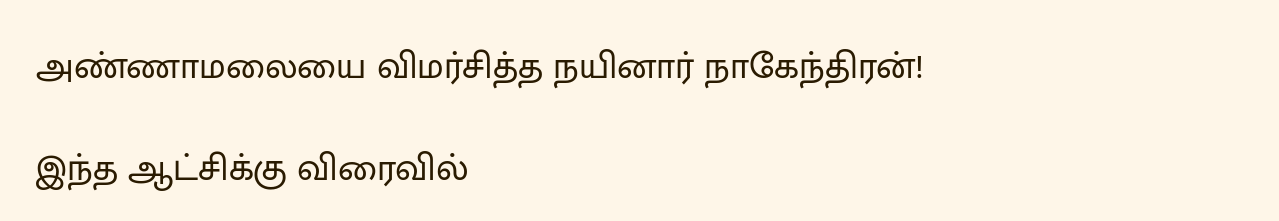அண்ணாமலையை விமர்சித்த நயினார் நாகேந்திரன்!

இந்த ஆட்சிக்கு விரைவில்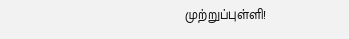முற்றுப்புள்ளி!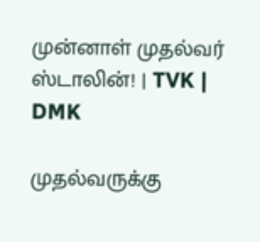முன்னாள் முதல்வர் ஸ்டாலின்! | TVK | DMK

முதல்வருக்கு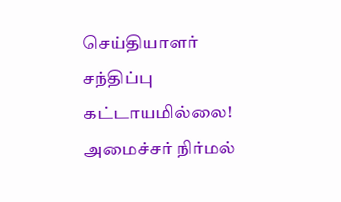செய்தியாளர் சந்திப்பு கட்டாயமில்லை! அமைச்சர் நிர்மல்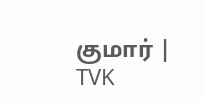குமார் | TVK